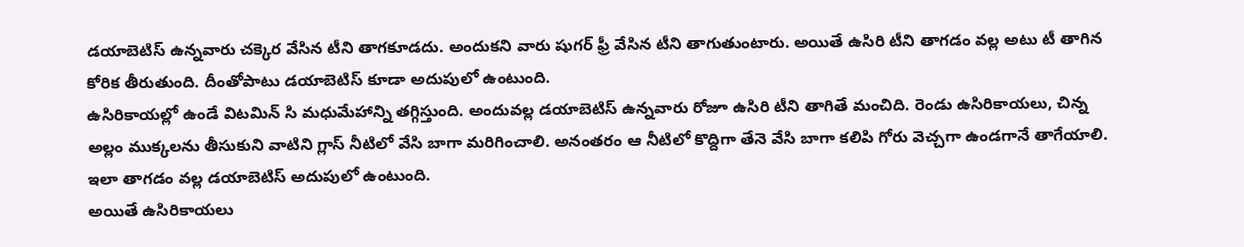డయాబెటిస్ ఉన్నవారు చక్కెర వేసిన టీని తాగకూడదు. అందుకని వారు షుగర్ ఫ్రీ వేసిన టీని తాగుతుంటారు. అయితే ఉసిరి టీని తాగడం వల్ల అటు టీ తాగిన కోరిక తీరుతుంది. దీంతోపాటు డయాబెటిస్ కూడా అదుపులో ఉంటుంది.
ఉసిరికాయల్లో ఉండే విటమిన్ సి మధుమేహాన్ని తగ్గిస్తుంది. అందువల్ల డయాబెటిస్ ఉన్నవారు రోజూ ఉసిరి టీని తాగితే మంచిది. రెండు ఉసిరికాయలు, చిన్న అల్లం ముక్కలను తీసుకుని వాటిని గ్లాస్ నీటిలో వేసి బాగా మరిగించాలి. అనంతరం ఆ నీటిలో కొద్దిగా తేనె వేసి బాగా కలిపి గోరు వెచ్చగా ఉండగానే తాగేయాలి. ఇలా తాగడం వల్ల డయాబెటిస్ అదుపులో ఉంటుంది.
అయితే ఉసిరికాయలు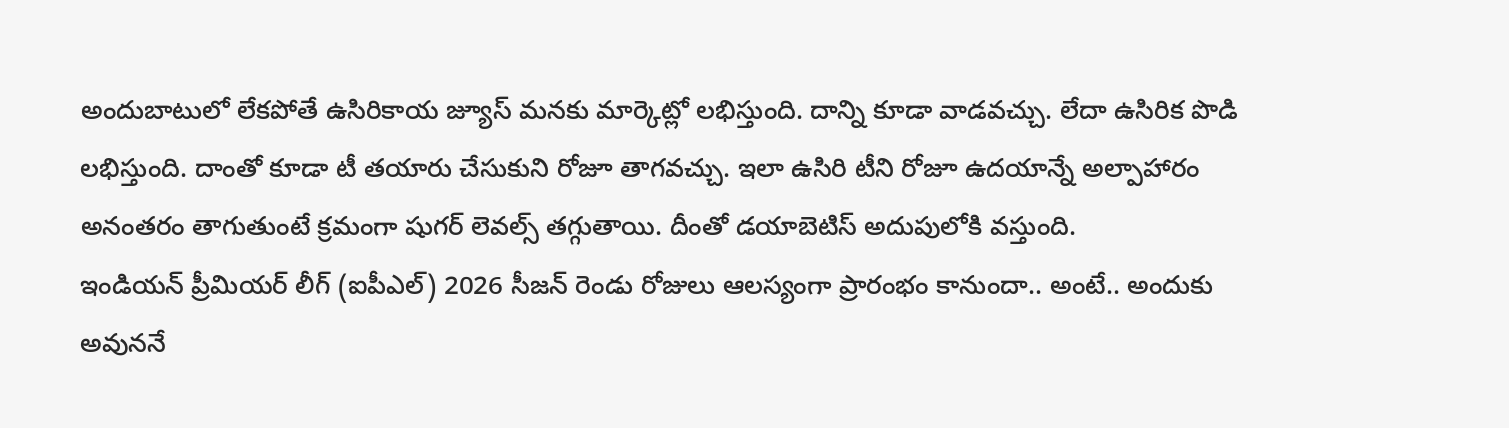అందుబాటులో లేకపోతే ఉసిరికాయ జ్యూస్ మనకు మార్కెట్లో లభిస్తుంది. దాన్ని కూడా వాడవచ్చు. లేదా ఉసిరిక పొడి లభిస్తుంది. దాంతో కూడా టీ తయారు చేసుకుని రోజూ తాగవచ్చు. ఇలా ఉసిరి టీని రోజూ ఉదయాన్నే అల్పాహారం అనంతరం తాగుతుంటే క్రమంగా షుగర్ లెవల్స్ తగ్గుతాయి. దీంతో డయాబెటిస్ అదుపులోకి వస్తుంది.
ఇండియన్ ప్రీమియర్ లీగ్ (ఐపీఎల్) 2026 సీజన్ రెండు రోజులు ఆలస్యంగా ప్రారంభం కానుందా.. అంటే.. అందుకు అవుననే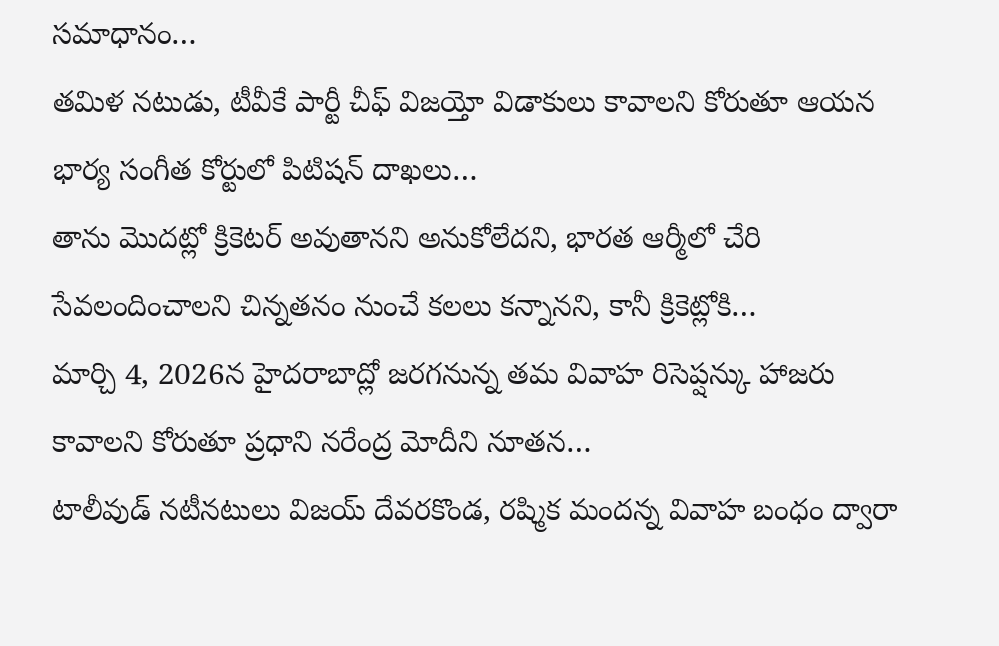సమాధానం…
తమిళ నటుడు, టీవీకే పార్టీ చీఫ్ విజయ్తో విడాకులు కావాలని కోరుతూ ఆయన భార్య సంగీత కోర్టులో పిటిషన్ దాఖలు…
తాను మొదట్లో క్రికెటర్ అవుతానని అనుకోలేదని, భారత ఆర్మీలో చేరి సేవలందించాలని చిన్నతనం నుంచే కలలు కన్నానని, కానీ క్రికెట్లోకి…
మార్చి 4, 2026న హైదరాబాద్లో జరగనున్న తమ వివాహ రిసెప్షన్కు హాజరు కావాలని కోరుతూ ప్రధాని నరేంద్ర మోదీని నూతన…
టాలీవుడ్ నటీనటులు విజయ్ దేవరకొండ, రష్మిక మందన్న వివాహ బంధం ద్వారా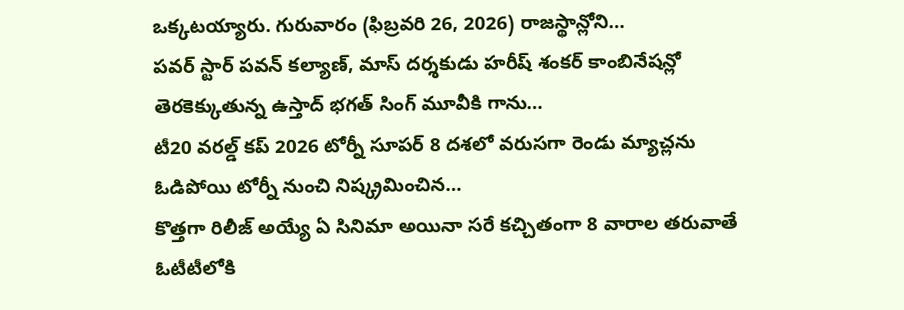ఒక్కటయ్యారు. గురువారం (ఫిబ్రవరి 26, 2026) రాజస్థాన్లోని…
పవర్ స్టార్ పవన్ కల్యాణ్, మాస్ దర్శకుడు హరీష్ శంకర్ కాంబినేషన్లో తెరకెక్కుతున్న ఉస్తాద్ భగత్ సింగ్ మూవీకి గాను…
టీ20 వరల్డ్ కప్ 2026 టోర్నీ సూపర్ 8 దశలో వరుసగా రెండు మ్యాచ్లను ఓడిపోయి టోర్నీ నుంచి నిష్క్రమించిన…
కొత్తగా రిలీజ్ అయ్యే ఏ సినిమా అయినా సరే కచ్చితంగా 8 వారాల తరువాతే ఓటీటీలోకి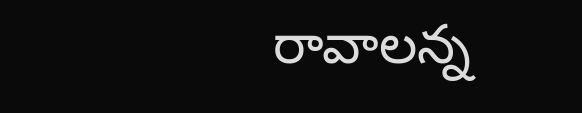రావాలన్న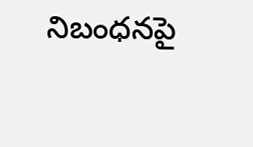నిబంధనపై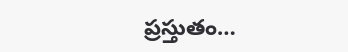ప్రస్తుతం…